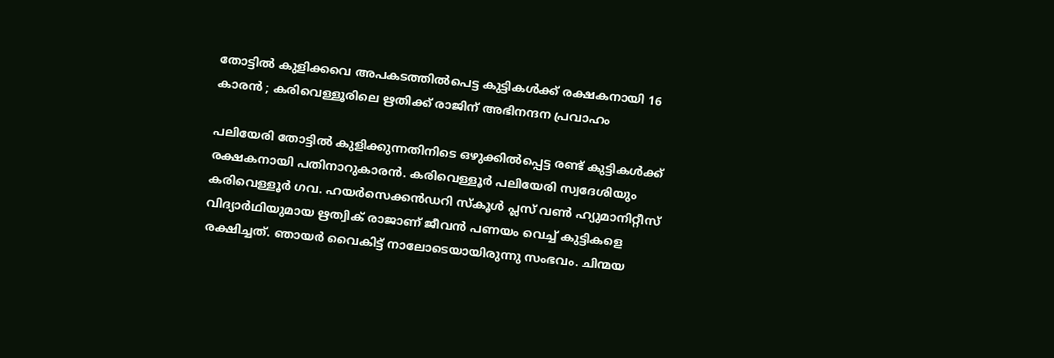തോട്ടില്‍ കുളിക്കവെ അപകടത്തില്‍പെട്ട കുട്ടികള്‍ക്ക് രക്ഷകനായി 16 കാരന്‍ ; കരിവെള്ളൂരിലെ ഋതിക്ക് രാജിന് അഭിനന്ദന പ്രവാഹം

പലിയേരി തോട്ടില്‍ കുളിക്കുന്നതിനിടെ ഒഴുക്കില്‍പ്പെട്ട രണ്ട് കുട്ടികള്‍ക്ക് രക്ഷകനായി പതിനാറുകാരന്‍. കരിവെള്ളൂര്‍ പലിയേരി സ്വദേശിയും കരിവെള്ളൂര്‍ ഗവ. ഹയര്‍സെക്കന്‍ഡറി സ്‌കൂള്‍ പ്ലസ് വണ്‍ ഹ്യുമാനിറ്റീസ് വിദ്യാര്‍ഥിയുമായ ഋത്വിക് രാജാണ് ജീവന്‍ പണയം വെച്ച് കുട്ടികളെ രക്ഷിച്ചത്. ഞായര്‍ വൈകിട്ട് നാലോടെയായിരുന്നു സംഭവം. ചിന്മയ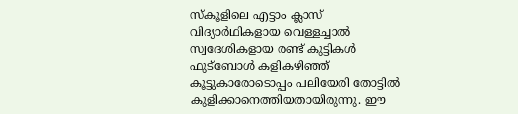സ്‌കൂളിലെ എട്ടാം ക്ലാസ് വിദ്യാര്‍ഥികളായ വെള്ളച്ചാല്‍ സ്വദേശികളായ രണ്ട് കുട്ടികള്‍ ഫുട്‌ബോള്‍ കളികഴിഞ്ഞ് കൂട്ടുകാരോടൊപ്പം പലിയേരി തോട്ടില്‍ കുളിക്കാനെത്തിയതായിരുന്നു. ഈ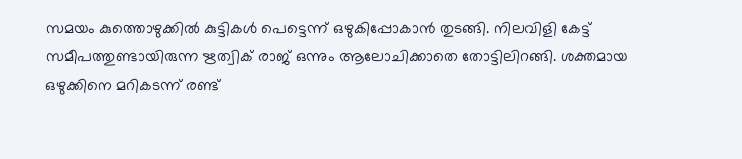സമയം കുത്തൊഴുക്കില്‍ കുട്ടികള്‍ പെട്ടെന്ന് ഒഴുകിപ്പോകാന്‍ തുടങ്ങി. നിലവിളി കേട്ട് സമീപത്തുണ്ടായിരുന്ന ഋത്വിക് രാജ് ഒന്നും ആലോചിക്കാതെ തോട്ടിലിറങ്ങി. ശക്തമായ ഒഴുക്കിനെ മറികടന്ന് രണ്ട്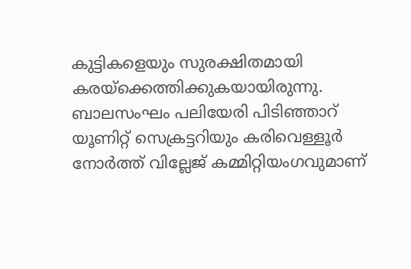കുട്ടികളെയും സുരക്ഷിതമായി കരയ്‌ക്കെത്തിക്കുകയായിരുന്നു. ബാലസംഘം പലിയേരി പിടിഞ്ഞാറ് യൂണിറ്റ് സെക്രട്ടറിയും കരിവെള്ളൂര്‍ നോര്‍ത്ത് വില്ലേജ് കമ്മിറ്റിയംഗവുമാണ്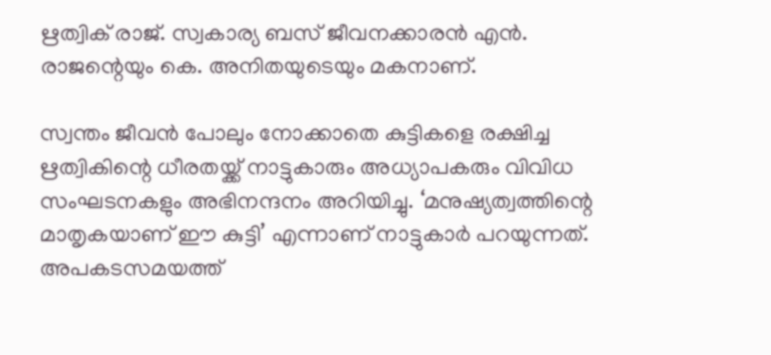ഋത്വിക് രാജ്. സ്വകാര്യ ബസ് ജീവനക്കാരന്‍ എന്‍. രാജന്റെയും കെ. അനിതയുടെയും മകനാണ്.

സ്വന്തം ജീവന്‍ പോലും നോക്കാതെ കുട്ടികളെ രക്ഷിച്ച ഋത്വികിന്റെ ധീരതയ്ക്ക് നാട്ടുകാരും അധ്യാപകരും വിവിധ സംഘടനകളും അഭിനന്ദനം അറിയിച്ചു. ‘മനുഷ്യത്വത്തിന്റെ മാതൃകയാണ് ഈ കുട്ടി’ എന്നാണ് നാട്ടുകാര്‍ പറയുന്നത്. അപകടസമയത്ത്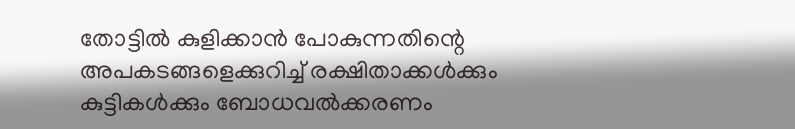തോട്ടില്‍ കുളിക്കാന്‍ പോകുന്നതിന്റെ അപകടങ്ങളെക്കുറിച്ച് രക്ഷിതാക്കള്‍ക്കും കുട്ടികള്‍ക്കും ബോധവല്‍ക്കരണം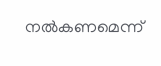നല്‍കണമെന്ന്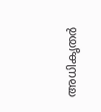അധികൃതര്‍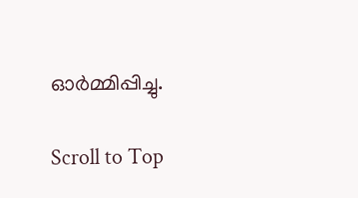ഓര്‍മ്മിപ്പിച്ചു.

Scroll to Top